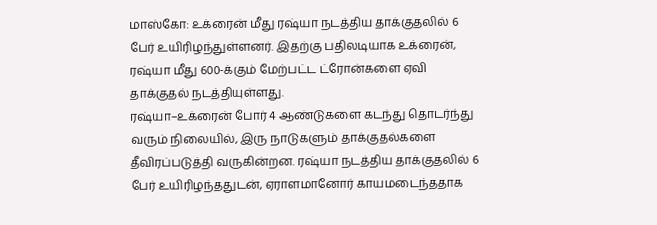மாஸ்கோ: உக்ரைன் மீது ரஷ்யா நடத்திய தாக்குதலில் 6 பேர் உயிரிழந்துள்ளனர். இதற்கு பதிலடியாக உக்ரைன், ரஷ்யா மீது 600-க்கும் மேற்பட்ட ட்ரோன்களை ஏவி தாக்குதல் நடத்தியுள்ளது.
ரஷ்யா–உக்ரைன் போர் 4 ஆண்டுகளை கடந்து தொடர்ந்து வரும் நிலையில், இரு நாடுகளும் தாக்குதல்களை தீவிரப்படுத்தி வருகின்றன. ரஷ்யா நடத்திய தாக்குதலில் 6 பேர் உயிரிழந்ததுடன், ஏராளமானோர் காயமடைந்ததாக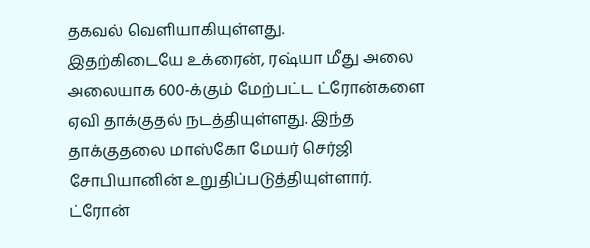தகவல் வெளியாகியுள்ளது.
இதற்கிடையே உக்ரைன், ரஷ்யா மீது அலை அலையாக 600-க்கும் மேற்பட்ட ட்ரோன்களை ஏவி தாக்குதல் நடத்தியுள்ளது. இந்த தாக்குதலை மாஸ்கோ மேயர் செர்ஜி சோபியானின் உறுதிப்படுத்தியுள்ளார். ட்ரோன்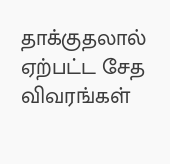தாக்குதலால் ஏற்பட்ட சேத விவரங்கள்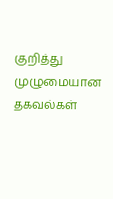குறித்து முழுமையான தகவல்கள்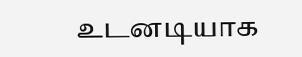உடனடியாக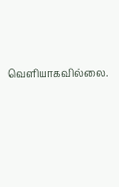வெளியாகவில்லை.